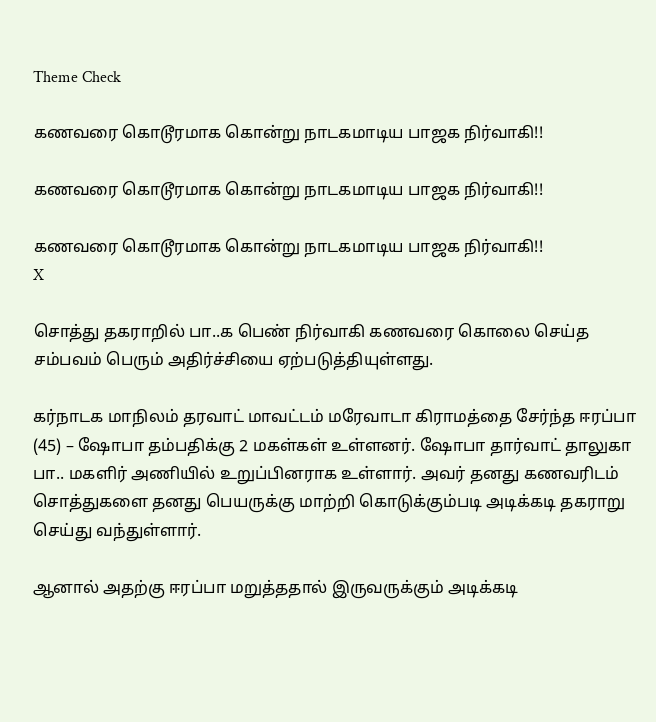Theme Check

கணவரை கொடூரமாக கொன்று நாடகமாடிய பாஜக நிர்வாகி!!

கணவரை கொடூரமாக கொன்று நாடகமாடிய பாஜக நிர்வாகி!!

கணவரை கொடூரமாக கொன்று நாடகமாடிய பாஜக நிர்வாகி!!
X

சொத்து தகராறில் பா..க பெண் நிர்வாகி கணவரை கொலை செய்த சம்பவம் பெரும் அதிர்ச்சியை ஏற்படுத்தியுள்ளது.

கர்நாடக மாநிலம் தரவாட் மாவட்டம் மரேவாடா கிராமத்தை சேர்ந்த ஈரப்பா (45) – ஷோபா தம்பதிக்கு 2 மகள்கள் உள்ளனர். ஷோபா தார்வாட் தாலுகா பா.. மகளிர் அணியில் உறுப்பினராக உள்ளார். அவர் தனது கணவரிடம் சொத்துகளை தனது பெயருக்கு மாற்றி கொடுக்கும்படி அடிக்கடி தகராறு செய்து வந்துள்ளார்.

ஆனால் அதற்கு ஈரப்பா மறுத்ததால் இருவருக்கும் அடிக்கடி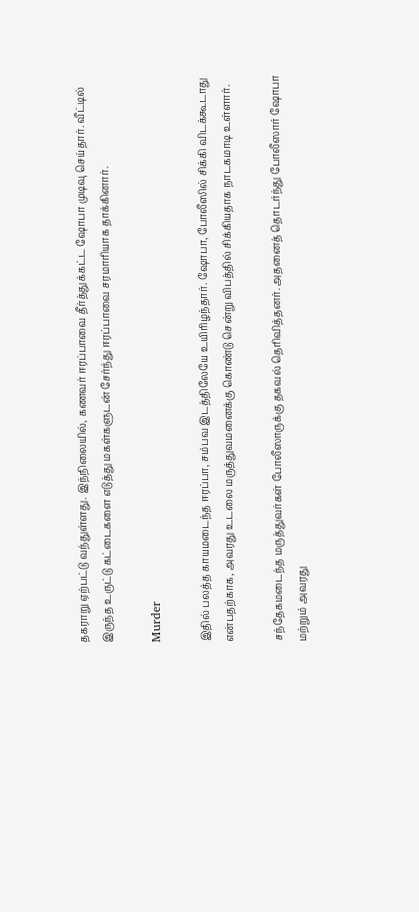தகராறு ஏற்பட்டு வந்துள்ளது. இந்நிலையில், கணவர் ஈரப்பாவை தீர்த்துக்கட்ட ஷோபா முடிவு செய்தார். வீட்டில் இருந்த உருட்டு கட்டைகளை எடுத்து மகள்களுடன் சேர்ந்து ஈரப்பாவை சரமாரியாக தாக்கினார்.

Murder

இதில் பலத்த காயமடைந்த ஈரப்பா, சம்பவ இடத்திலேயே உயிரிழந்தார். ஷோபா, போலீஸில் சிக்கி விடக்கூடாது என்பதற்காக, அவரது உடலை மருத்துவமனைக்கு கொண்டு சென்று விபத்தில் சிக்கியதாக நாடகமாடி உள்ளார்.

சந்தேகமடைந்த மருத்துவர்கள் போலீஸாருக்கு தகவல் தெரிவித்தனர். அதனைத் தொடர்ந்து போலீஸார் ஷோபா மற்றும் அவரது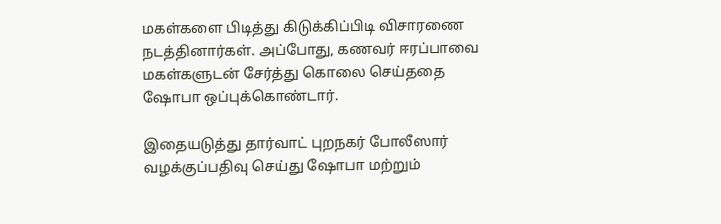மகள்களை பிடித்து கிடுக்கிப்பிடி விசாரணை நடத்தினார்கள். அப்போது, கணவர் ஈரப்பாவை மகள்களுடன் சேர்த்து கொலை செய்ததை ஷோபா ஒப்புக்கொண்டார்.

இதையடுத்து தார்வாட் புறநகர் போலீஸார் வழக்குப்பதிவு செய்து ஷோபா மற்றும்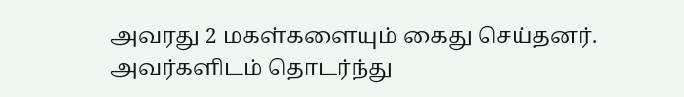அவரது 2 மகள்களையும் கைது செய்தனர். அவர்களிடம் தொடர்ந்து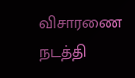விசாரணை நடத்தி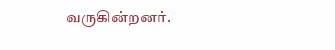வருகின்றனர்.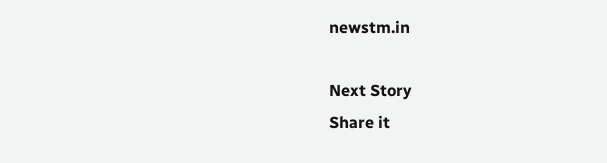newstm.in

Next Story
Share it